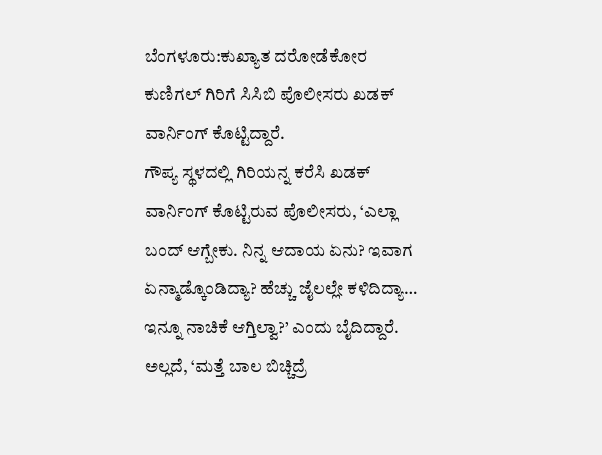ಬೆಂಗಳೂರು:ಕುಖ್ಯಾತ ದರೋಡೆಕೋರ ಕುಣಿಗಲ್ ಗಿರಿಗೆ ಸಿಸಿಬಿ ಪೊಲೀಸರು ಖಡಕ್ ವಾರ್ನಿಂಗ್ ಕೊಟ್ಟಿದ್ದಾರೆ.
ಗೌಪ್ಯ ಸ್ಥಳದಲ್ಲಿ ಗಿರಿಯನ್ನ ಕರೆಸಿ ಖಡಕ್ ವಾರ್ನಿಂಗ್ ಕೊಟ್ಟಿರುವ ಪೊಲೀಸರು, ‘ಎಲ್ಲಾ ಬಂದ್ ಆಗ್ಬೇಕು. ನಿನ್ನ ಆದಾಯ ಏನು? ಇವಾಗ ಏನ್ಮಾಡ್ಕೊಂಡಿದ್ಯಾ? ಹೆಚ್ಚು ಜೈಲಲ್ಲೇ ಕಳಿದಿದ್ಯಾ… ಇನ್ನೂ ನಾಚಿಕೆ ಆಗ್ತಿಲ್ವಾ?’ ಎಂದು ಬೈದಿದ್ದಾರೆ. ಅಲ್ಲದೆ, ‘ಮತ್ತೆ ಬಾಲ ಬಿಚ್ಚಿದ್ರೆ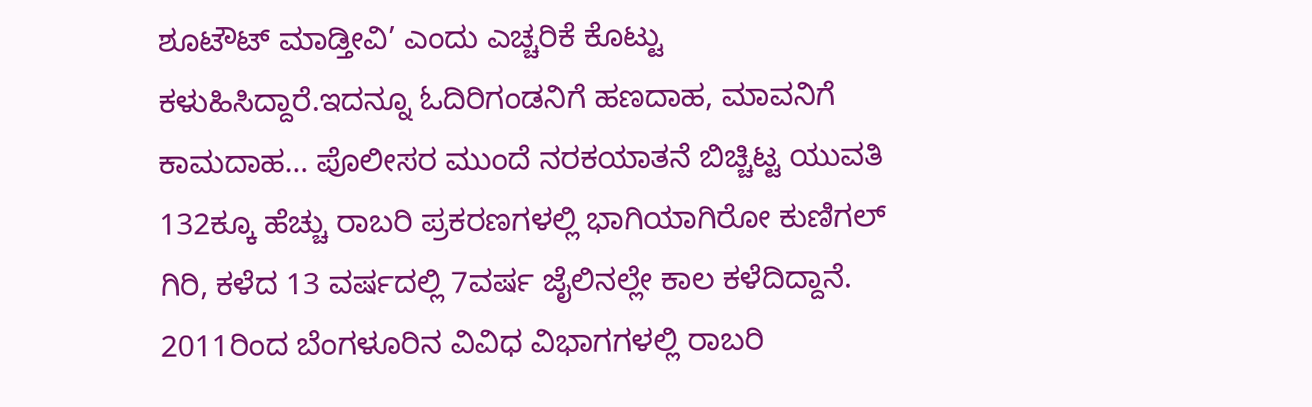ಶೂಟೌಟ್ ಮಾಡ್ತೀವಿ’ ಎಂದು ಎಚ್ಚರಿಕೆ ಕೊಟ್ಟು ಕಳುಹಿಸಿದ್ದಾರೆ.ಇದನ್ನೂ ಓದಿರಿಗಂಡನಿಗೆ ಹಣದಾಹ, ಮಾವನಿಗೆ ಕಾಮದಾಹ… ಪೊಲೀಸರ ಮುಂದೆ ನರಕಯಾತನೆ ಬಿಚ್ಚಿಟ್ಟ ಯುವತಿ
132ಕ್ಕೂ ಹೆಚ್ಚು ರಾಬರಿ ಪ್ರಕರಣಗಳಲ್ಲಿ ಭಾಗಿಯಾಗಿರೋ ಕುಣಿಗಲ್ ಗಿರಿ, ಕಳೆದ 13 ವರ್ಷದಲ್ಲಿ 7ವರ್ಷ ಜೈಲಿನಲ್ಲೇ ಕಾಲ ಕಳೆದಿದ್ದಾನೆ. 2011ರಿಂದ ಬೆಂಗಳೂರಿನ‌ ವಿವಿಧ ವಿಭಾಗಗಳಲ್ಲಿ ರಾಬರಿ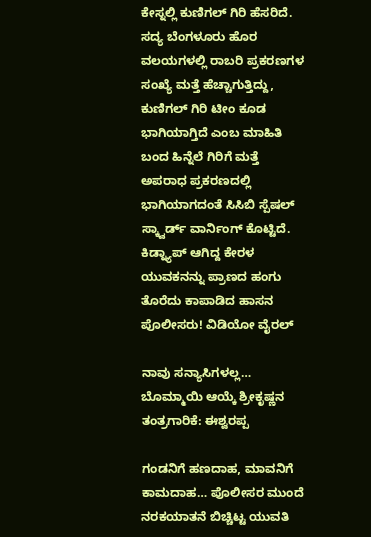ಕೇಸ್ನಲ್ಲಿ ಕುಣಿಗಲ್ ಗಿರಿ ಹೆಸರಿದೆ. ಸದ್ಯ ಬೆಂಗಳೂರು ಹೊರ ವಲಯಗಳಲ್ಲಿ ರಾಬರಿ ಪ್ರಕರಣಗಳ ಸಂಖ್ಯೆ ಮತ್ತೆ ಹೆಚ್ಚಾಗುತ್ತಿದ್ದು, ಕುಣಿಗಲ್ ಗಿರಿ ಟೀಂ ಕೂಡ ಭಾಗಿಯಾಗ್ತಿದೆ ಎಂಬ ಮಾಹಿತಿ ಬಂದ ಹಿನ್ನೆಲೆ ಗಿರಿಗೆ ಮತ್ತೆ ಅಪರಾಧ ಪ್ರಕರಣದಲ್ಲಿ ಭಾಗಿಯಾಗದಂತೆ ಸಿಸಿಬಿ ಸ್ಪೆಷಲ್ ಸ್ಕ್ವಾರ್ಡ್ ವಾರ್ನಿಂಗ್ ಕೊಟ್ಟಿದೆ.
ಕಿಡ್ನ್ಯಾಪ್‌ ಆಗಿದ್ದ ಕೇರಳ ಯುವಕನನ್ನು ಪ್ರಾಣದ ಹಂಗು ತೊರೆದು ಕಾಪಾಡಿದ ಹಾಸನ ಪೊಲೀಸರು! ವಿಡಿಯೋ ವೈರಲ್

ನಾವು ಸನ್ಯಾಸಿಗಳಲ್ಲ… ಬೊಮ್ಮಾಯಿ ಆಯ್ಕೆ ಶ್ರೀಕೃಷ್ಣನ ತಂತ್ರಗಾರಿಕೆ: ಈಶ್ವರಪ್ಪ

ಗಂಡನಿಗೆ ಹಣದಾಹ, ಮಾವನಿಗೆ ಕಾಮದಾಹ… ಪೊಲೀಸರ ಮುಂದೆ ನರಕಯಾತನೆ ಬಿಚ್ಚಿಟ್ಟ ಯುವತಿ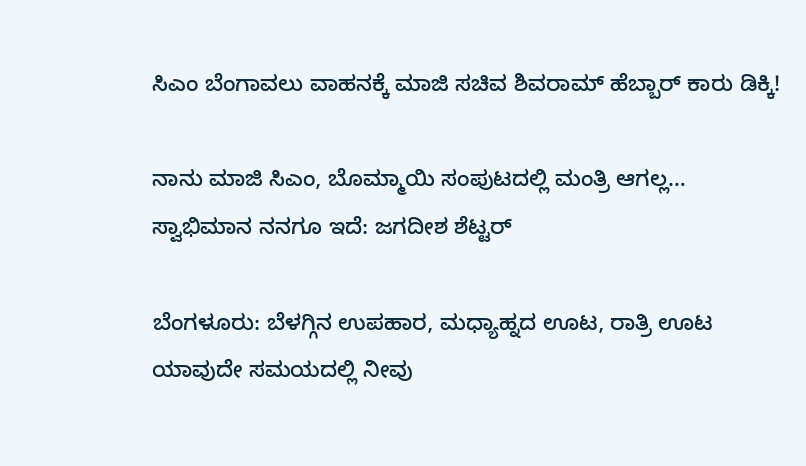ಸಿಎಂ ಬೆಂಗಾವಲು ವಾಹನಕ್ಕೆ ಮಾಜಿ ಸಚಿವ ಶಿವರಾಮ್ ಹೆಬ್ಬಾರ್ ಕಾರು ಡಿಕ್ಕಿ!

ನಾನು ಮಾಜಿ ಸಿಎಂ, ಬೊಮ್ಮಾಯಿ ಸಂಪುಟದಲ್ಲಿ ಮಂತ್ರಿ ಆಗಲ್ಲ… ಸ್ವಾಭಿಮಾನ ನನಗೂ ಇದೆ: ಜಗದೀಶ ಶೆಟ್ಟರ್

ಬೆಂಗಳೂರು: ಬೆಳಗ್ಗಿನ ಉಪಹಾರ, ಮಧ್ಯಾಹ್ನದ ಊಟ, ರಾತ್ರಿ ಊಟ ಯಾವುದೇ ಸಮಯದಲ್ಲಿ ನೀವು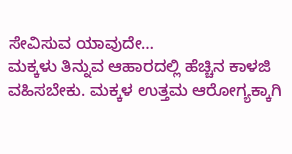ಸೇವಿಸುವ ಯಾವುದೇ…
ಮಕ್ಕಳು ತಿನ್ನುವ ಆಹಾರದಲ್ಲಿ ಹೆಚ್ಚಿನ ಕಾಳಜಿ ವಹಿಸಬೇಕು. ಮಕ್ಕಳ ಉತ್ತಮ ಆರೋಗ್ಯಕ್ಕಾಗಿ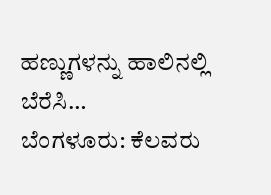ಹಣ್ಣುಗಳನ್ನು ಹಾಲಿನಲ್ಲಿ ಬೆರೆಸಿ…
ಬೆಂಗಳೂರು: ಕೆಲವರು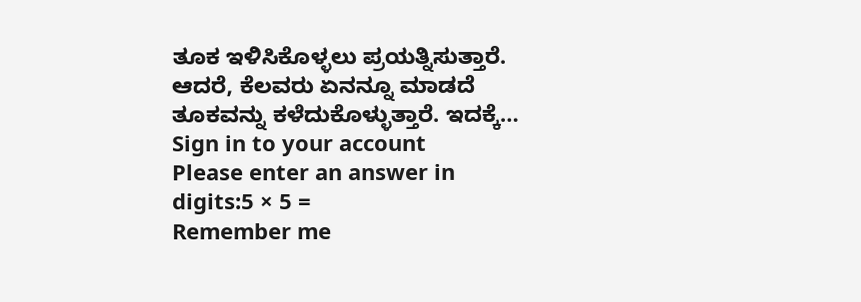ತೂಕ ಇಳಿಸಿಕೊಳ್ಳಲು ಪ್ರಯತ್ನಿಸುತ್ತಾರೆ. ಆದರೆ, ಕೆಲವರು ಏನನ್ನೂ ಮಾಡದೆ ತೂಕವನ್ನು ಕಳೆದುಕೊಳ್ಳುತ್ತಾರೆ. ಇದಕ್ಕೆ…
Sign in to your account
Please enter an answer in digits:5 × 5 =
Remember me